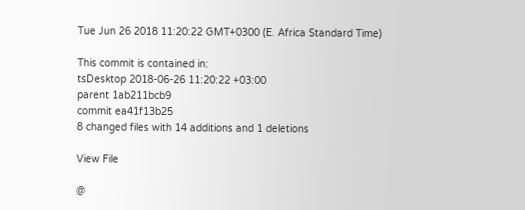Tue Jun 26 2018 11:20:22 GMT+0300 (E. Africa Standard Time)

This commit is contained in:
tsDesktop 2018-06-26 11:20:22 +03:00
parent 1ab211bcb9
commit ea41f13b25
8 changed files with 14 additions and 1 deletions

View File

@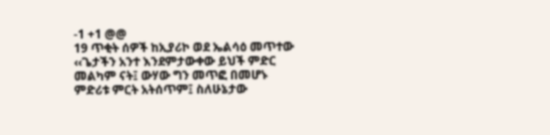-1 +1 @@
19 ጥቂት ሰዎች ከኢያሪኮ ወደ ኤልሳዕ መጥተው ‹‹ጌታችን አንተ እንደምታውቀው ይህች ምድር መልካም ናት፤ ውሃው ግን መጥፎ በመሆኑ ምድሪቱ ምርት አትሰጥም፤ ስለሁኔታው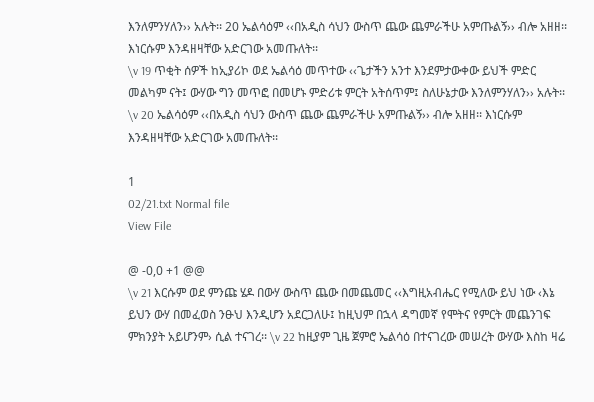እንለምንሃለን›› አሉት፡፡ 20 ኤልሳዕም ‹‹በአዲስ ሳህን ውስጥ ጨው ጨምራችሁ አምጡልኝ›› ብሎ አዘዘ፡፡ እነርሱም እንዳዘዛቸው አድርገው አመጡለት፡፡
\v 19 ጥቂት ሰዎች ከኢያሪኮ ወደ ኤልሳዕ መጥተው ‹‹ጌታችን አንተ እንደምታውቀው ይህች ምድር መልካም ናት፤ ውሃው ግን መጥፎ በመሆኑ ምድሪቱ ምርት አትሰጥም፤ ስለሁኔታው እንለምንሃለን›› አሉት፡፡ \v 20 ኤልሳዕም ‹‹በአዲስ ሳህን ውስጥ ጨው ጨምራችሁ አምጡልኝ›› ብሎ አዘዘ፡፡ እነርሱም እንዳዘዛቸው አድርገው አመጡለት፡፡

1
02/21.txt Normal file
View File

@ -0,0 +1 @@
\v 21 እርሱም ወደ ምንጩ ሄዶ በውሃ ውስጥ ጨው በመጨመር ‹‹እግዚአብሔር የሚለው ይህ ነው ‹እኔ ይህን ውሃ በመፈወስ ንፁህ እንዲሆን አደርጋለሁ፤ ከዚህም በኋላ ዳግመኛ የሞትና የምርት መጨንገፍ ምክንያት አይሆንም› ሲል ተናገረ፡፡ \v 22 ከዚያም ጊዜ ጀምሮ ኤልሳዕ በተናገረው መሠረት ውሃው እስከ ዛሬ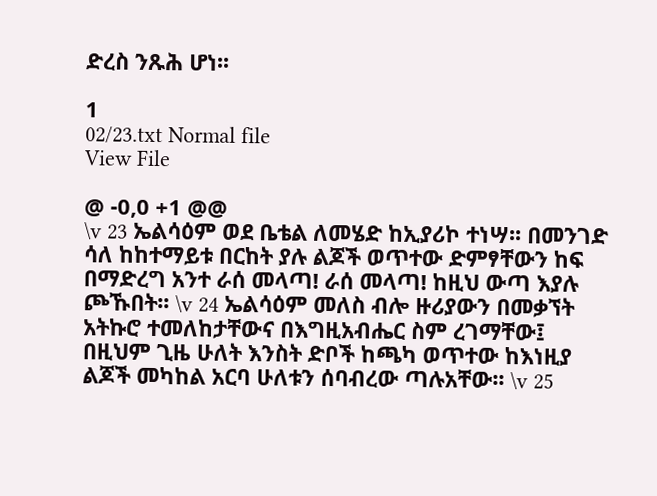ድረስ ንጹሕ ሆነ፡፡

1
02/23.txt Normal file
View File

@ -0,0 +1 @@
\v 23 ኤልሳዕም ወደ ቤቴል ለመሄድ ከኢያሪኮ ተነሣ፡፡ በመንገድ ሳለ ከከተማይቱ በርከት ያሉ ልጆች ወጥተው ድምፃቸውን ከፍ በማድረግ አንተ ራሰ መላጣ! ራሰ መላጣ! ከዚህ ውጣ እያሉ ጮኹበት፡፡ \v 24 ኤልሳዕም መለስ ብሎ ዙሪያውን በመቃኘት አትኩሮ ተመለከታቸውና በእግዚአብሔር ስም ረገማቸው፤ በዚህም ጊዜ ሁለት እንስት ድቦች ከጫካ ወጥተው ከእነዚያ ልጆች መካከል አርባ ሁለቱን ሰባብረው ጣሉአቸው፡፡ \v 25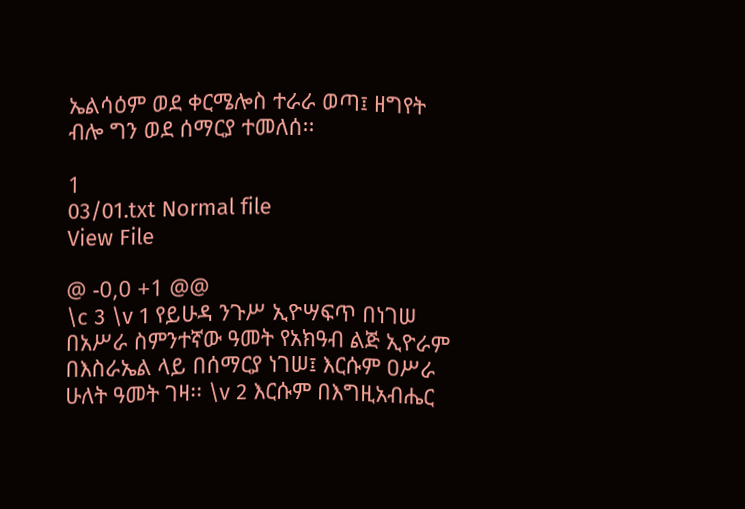ኤልሳዕም ወደ ቀርሜሎስ ተራራ ወጣ፤ ዘግየት ብሎ ግን ወደ ሰማርያ ተመለሰ፡፡

1
03/01.txt Normal file
View File

@ -0,0 +1 @@
\c 3 \v 1 የይሁዳ ንጉሥ ኢዮሣፍጥ በነገሠ በአሥራ ስምንተኛው ዓመት የአክዓብ ልጅ ኢዮራም በእስራኤል ላይ በሰማርያ ነገሠ፤ እርሱም ዐሥራ ሁለት ዓመት ገዛ፡፡ \v 2 እርሱም በእግዚአብሔር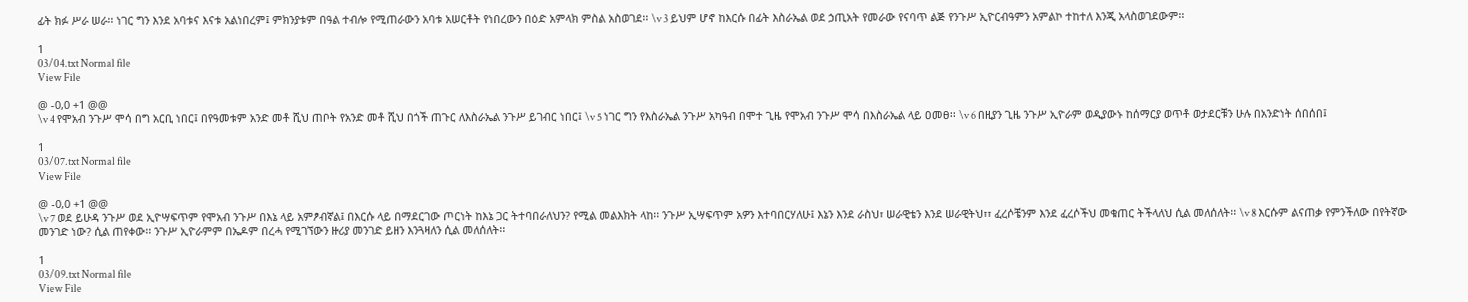ፊት ክፉ ሥራ ሠራ፡፡ ነገር ግን እንደ አባቱና እናቱ አልነበረም፤ ምክንያቱም በዓል ተብሎ የሚጠራውን አባቱ አሠርቶት የነበረውን በዕድ አምላክ ምስል አስወገደ፡፡ \v 3 ይህም ሆኖ ከእርሱ በፊት እስራኤል ወደ ኃጢአት የመራው የናባጥ ልጅ የንጉሥ ኢዮርብዓምን አምልኮ ተከተለ እንጂ አላስወገደውም፡፡

1
03/04.txt Normal file
View File

@ -0,0 +1 @@
\v 4 የሞአብ ንጉሥ ሞሳ በግ አርቢ ነበር፤ በየዓመቱም አንድ መቶ ሺህ ጠቦት የአንድ መቶ ሺህ በጎች ጠጉር ለእስራኤል ንጉሥ ይገብር ነበር፤ \v 5 ነገር ግን የእስራኤል ንጉሥ አካዓብ በሞተ ጊዜ የሞአብ ንጉሥ ሞሳ በእስራኤል ላይ ዐመፀ፡፡ \v 6 በዚያን ጊዜ ንጉሥ ኢዮራም ወዲያውኑ ከሰማርያ ወጥቶ ወታደርቹን ሁሉ በአንድነት ሰበሰበ፤

1
03/07.txt Normal file
View File

@ -0,0 +1 @@
\v 7 ወደ ይሁዳ ንጉሥ ወደ ኢዮሣፍጥም የሞአብ ንጉሥ በእኔ ላይ አምፆብኛል፤ በእርሱ ላይ በማደርገው ጦርነት ከእኔ ጋር ትተባበራለህን? የሚል መልእክት ላከ፡፡ ንጉሥ ኢሣፍጥም አዎን እተባበርሃለሁ፤ እኔን እንደ ራስህ፣ ሠራዊቴን እንደ ሠራዊትህ፣፣ ፈረሶቼንም እንደ ፈረሶችህ መቁጠር ትችላለህ ሲል መለሰለት፡፡ \v 8 እርሱም ልናጠቃ የምንችለው በየትኛው መንገድ ነው? ሲል ጠየቀው፡፡ ንጉሥ ኢዮራምም በኤዶም በረሓ የሚገኘውን ዙሪያ መንገድ ይዘን እንጓዛለን ሲል መለሰለት፡፡

1
03/09.txt Normal file
View File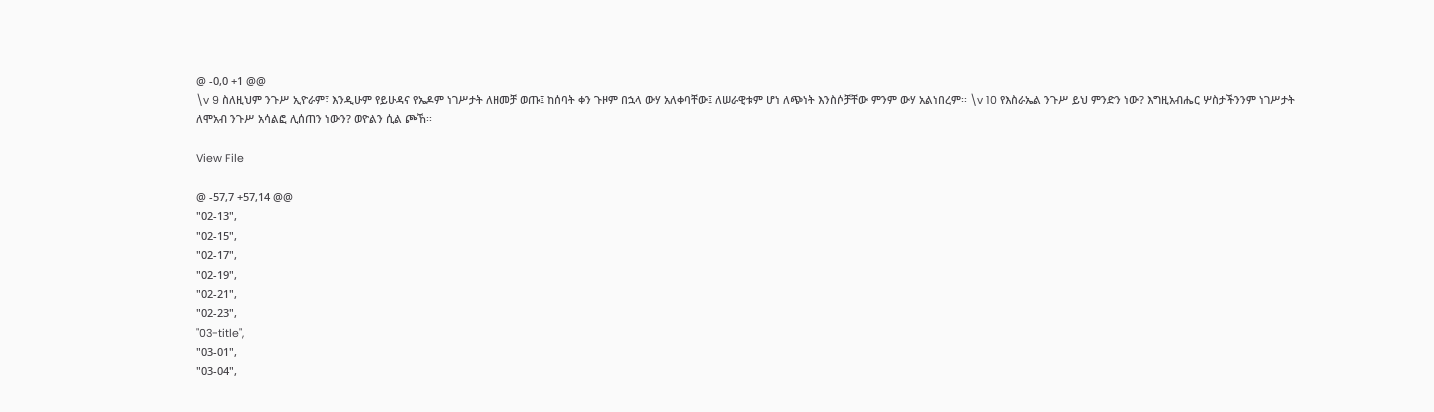@ -0,0 +1 @@
\v 9 ስለዚህም ንጉሥ ኢዮራም፣ እንዲሁም የይሁዳና የኤዶም ነገሥታት ለዘመቻ ወጡ፤ ከሰባት ቀን ጉዞም በኋላ ውሃ አለቀባቸው፤ ለሠራዊቱም ሆነ ለጭነት እንስሶቻቸው ምንም ውሃ አልነበረም፡፡ \v 10 የእስራኤል ንጉሥ ይህ ምንድን ነው? እግዚአብሔር ሦስታችንንም ነገሥታት ለሞአብ ንጉሥ አሳልፎ ሊሰጠን ነውን? ወዮልን ሲል ጮኸ፡፡

View File

@ -57,7 +57,14 @@
"02-13",
"02-15",
"02-17",
"02-19",
"02-21",
"02-23",
"03-title",
"03-01",
"03-04",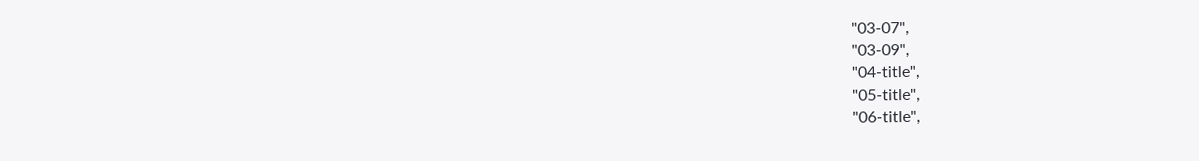"03-07",
"03-09",
"04-title",
"05-title",
"06-title",